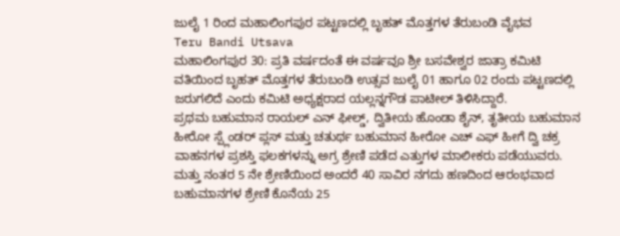ಜುಲೈ 1 ರಿಂದ ಮಹಾಲಿಂಗಪುರ ಪಟ್ಟಣದಲ್ಲಿ ಬೃಹತ್ ಮೊತ್ತಗಳ ತೆರುಬಂಡಿ ವೈಭವ
Teru Bandi Utsava
ಮಹಾಲಿಂಗಪುರ 30: ಪ್ರತಿ ವರ್ಷದಂತೆ ಈ ವರ್ಷವೂ ಶ್ರೀ ಬಸವೇಶ್ವರ ಜಾತ್ರಾ ಕಮಿಟಿ ವತಿಯಿಂದ ಬೃಹತ್ ಮೊತ್ತಗಳ ತೆರುಬಂಡಿ ಉತ್ಸವ ಜುಲೈ 01 ಹಾಗೂ 02 ರಂದು ಪಟ್ಟಣದಲ್ಲಿ ಜರುಗಲಿದೆ ಎಂದು ಕಮಿಟಿ ಅಧ್ಯಕ್ಷರಾದ ಯಲ್ಲನ್ನಗೌಡ ಪಾಟೀಲ್ ತಿಳಿಸಿದ್ದಾರೆ.
ಪ್ರಥಮ ಬಹುಮಾನ ರಾಯಲ್ ಎನ್ ಫೀಲ್ಡ್, ದ್ವಿತೀಯ ಹೊಂಡಾ ಶೈನ್, ತೃತೀಯ ಬಹುಮಾನ ಹೀರೋ ಸ್ಪ್ಲೆಂಡರ್ ಪ್ಲಸ್ ಮತ್ತು ಚತುರ್ಥ ಬಹುಮಾನ ಹೀರೋ ಎಚ್ ಎಫ್ ಹೀಗೆ ದ್ವಿ ಚಕ್ರ ವಾಹನಗಳ ಪ್ರಶಸ್ತಿ ಫಲಕಗಳನ್ನು ಅಗ್ರ ಶ್ರೇಣಿ ಪಡೆದ ಎತ್ತುಗಳ ಮಾಲೀಕರು ಪಡೆಯುವರು.
ಮತ್ತು ನಂತರ 5 ನೇ ಶ್ರೇಣಿಯಿಂದ ಅಂದರೆ 40 ಸಾವಿರ ನಗದು ಹಣದಿಂದ ಆರಂಭವಾದ ಬಹುಮಾನಗಳ ಶ್ರೇಣಿ ಕೊನೆಯ 25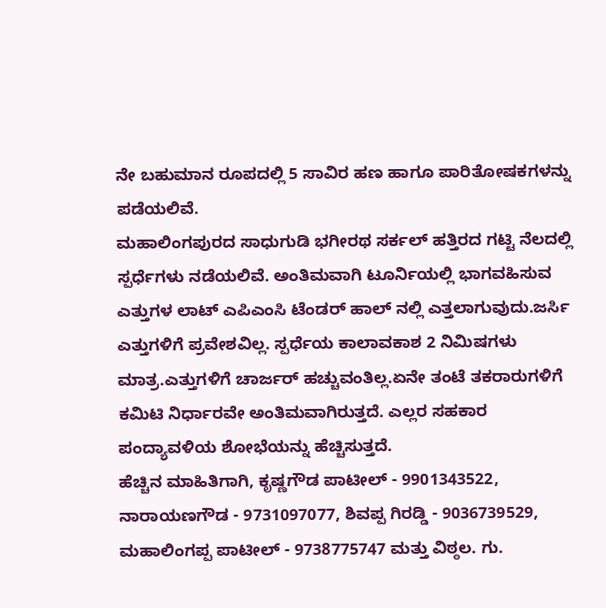ನೇ ಬಹುಮಾನ ರೂಪದಲ್ಲಿ 5 ಸಾವಿರ ಹಣ ಹಾಗೂ ಪಾರಿತೋಷಕಗಳನ್ನು ಪಡೆಯಲಿವೆ.
ಮಹಾಲಿಂಗಪುರದ ಸಾಧುಗುಡಿ ಭಗೀರಥ ಸರ್ಕಲ್ ಹತ್ತಿರದ ಗಟ್ಟಿ ನೆಲದಲ್ಲಿ ಸ್ಪರ್ಧೆಗಳು ನಡೆಯಲಿವೆ. ಅಂತಿಮವಾಗಿ ಟೂರ್ನಿಯಲ್ಲಿ ಭಾಗವಹಿಸುವ ಎತ್ತುಗಳ ಲಾಟ್ ಎಪಿಎಂಸಿ ಟೆಂಡರ್ ಹಾಲ್ ನಲ್ಲಿ ಎತ್ತಲಾಗುವುದು.ಜರ್ಸಿ ಎತ್ತುಗಳಿಗೆ ಪ್ರವೇಶವಿಲ್ಲ. ಸ್ಪರ್ಧೆಯ ಕಾಲಾವಕಾಶ 2 ನಿಮಿಷಗಳು ಮಾತ್ರ.ಎತ್ತುಗಳಿಗೆ ಚಾರ್ಜರ್ ಹಚ್ಚುವಂತಿಲ್ಲ.ಏನೇ ತಂಟೆ ತಕರಾರುಗಳಿಗೆ ಕಮಿಟಿ ನಿರ್ಧಾರವೇ ಅಂತಿಮವಾಗಿರುತ್ತದೆ. ಎಲ್ಲರ ಸಹಕಾರ ಪಂದ್ಯಾವಳಿಯ ಶೋಭೆಯನ್ನು ಹೆಚ್ಚಿಸುತ್ತದೆ.
ಹೆಚ್ಚಿನ ಮಾಹಿತಿಗಾಗಿ, ಕೃಷ್ಣಗೌಡ ಪಾಟೀಲ್ - 9901343522, ನಾರಾಯಣಗೌಡ - 9731097077, ಶಿವಪ್ಪ ಗಿರಡ್ಡಿ - 9036739529, ಮಹಾಲಿಂಗಪ್ಪ ಪಾಟೀಲ್ - 9738775747 ಮತ್ತು ವಿಠ್ಠಲ. ಗು.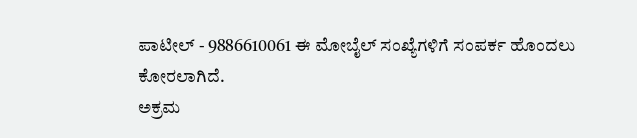ಪಾಟೀಲ್ - 9886610061 ಈ ಮೋಬೈಲ್ ಸಂಖ್ಯೆಗಳಿಗೆ ಸಂಪರ್ಕ ಹೊಂದಲು ಕೋರಲಾಗಿದೆ.
ಅಕ್ರಮ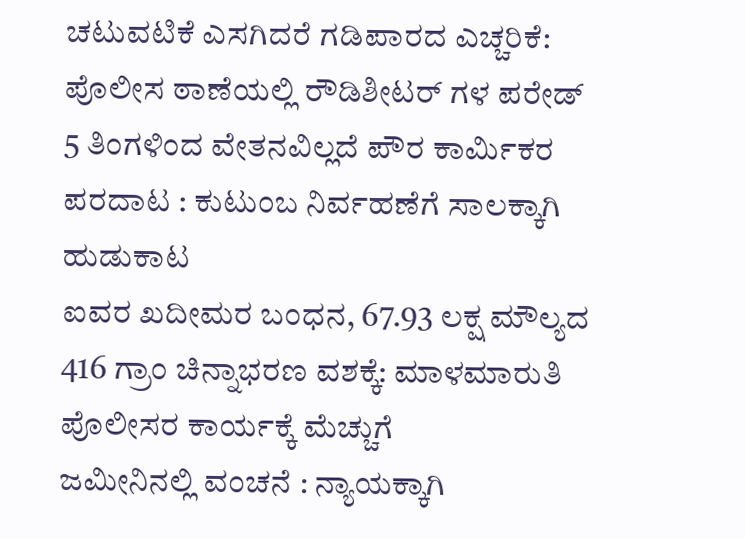ಚಟುವಟಿಕೆ ಎಸಗಿದರೆ ಗಡಿಪಾರದ ಎಚ್ಚರಿಕೆ: ಪೊಲೀಸ ಠಾಣೆಯಲ್ಲಿ ರೌಡಿಶೀಟರ್ ಗಳ ಪರೇಡ್
5 ತಿಂಗಳಿಂದ ವೇತನವಿಲ್ಲದೆ ಪೌರ ಕಾರ್ಮಿಕರ ಪರದಾಟ : ಕುಟುಂಬ ನಿರ್ವಹಣೆಗೆ ಸಾಲಕ್ಕಾಗಿ ಹುಡುಕಾಟ
ಐವರ ಖದೀಮರ ಬಂಧನ, 67.93 ಲಕ್ಷ ಮೌಲ್ಯದ 416 ಗ್ರಾಂ ಚಿನ್ನಾಭರಣ ವಶಕ್ಕೆ: ಮಾಳಮಾರುತಿ ಪೊಲೀಸರ ಕಾರ್ಯಕ್ಕೆ ಮೆಚ್ಚುಗೆ
ಜಮೀನಿನಲ್ಲಿ ವಂಚನೆ : ನ್ಯಾಯಕ್ಕಾಗಿ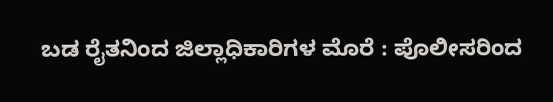ಬಡ ರೈತನಿಂದ ಜಿಲ್ಲಾಧಿಕಾರಿಗಳ ಮೊರೆ : ಪೊಲೀಸರಿಂದ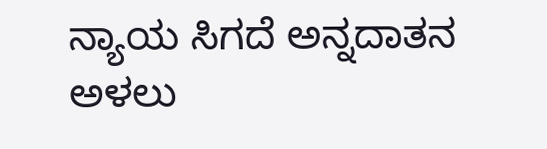ನ್ಯಾಯ ಸಿಗದೆ ಅನ್ನದಾತನ ಅಳಲು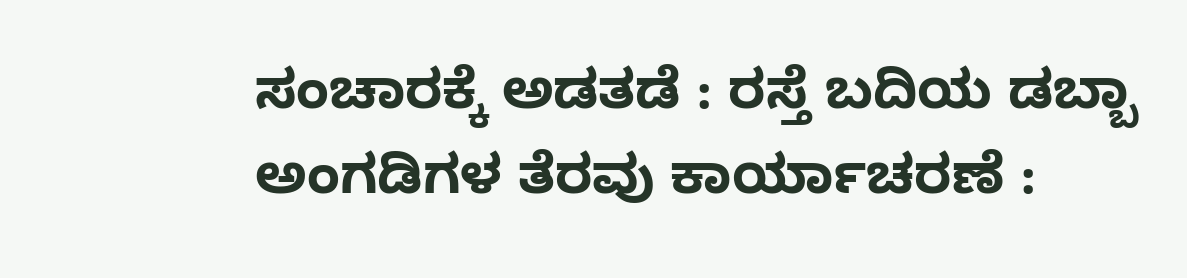ಸಂಚಾರಕ್ಕೆ ಅಡತಡೆ : ರಸ್ತೆ ಬದಿಯ ಡಬ್ಬಾ ಅಂಗಡಿಗಳ ತೆರವು ಕಾರ್ಯಾಚರಣೆ :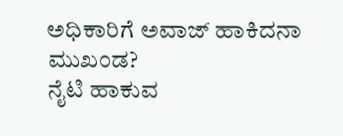ಅಧಿಕಾರಿಗೆ ಅವಾಜ್ ಹಾಕಿದನಾ ಮುಖಂಡ?
ನೈಟಿ ಹಾಕುವ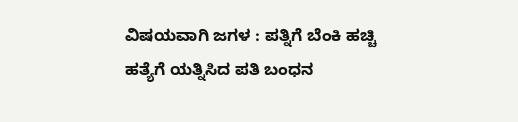ವಿಷಯವಾಗಿ ಜಗಳ : ಪತ್ನಿಗೆ ಬೆಂಕಿ ಹಚ್ಚಿ ಹತ್ಯೆಗೆ ಯತ್ನಿಸಿದ ಪತಿ ಬಂಧನ